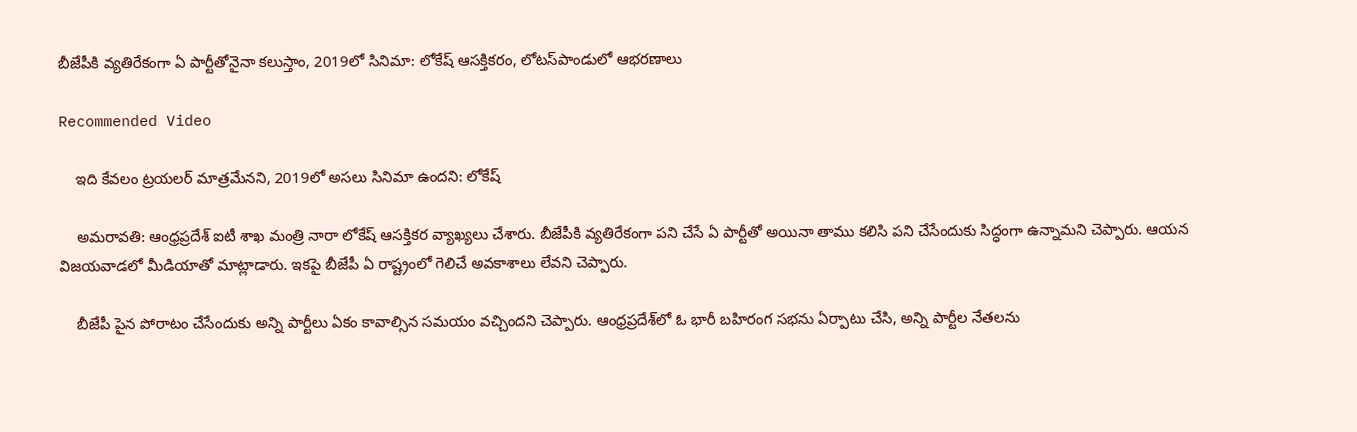బీజేపీకి వ్యతిరేకంగా ఏ పార్టీతోనైనా కలుస్తాం, 2019లో సినిమా: లోకేష్ ఆసక్తికరం, లోటస్‌పాండులో ఆభరణాలు

Recommended Video

    ఇది కేవలం ట్రయలర్ మాత్రమేనని, 2019లో అసలు సినిమా ఉందని: లోకేష్

    అమరావతి: ఆంధ్రప్రదేశ్ ఐటీ శాఖ మంత్రి నారా లోకేష్ ఆసక్తికర వ్యాఖ్యలు చేశారు. బీజేపీకి వ్యతిరేకంగా పని చేసే ఏ పార్టీతో అయినా తాము కలిసి పని చేసేందుకు సిద్ధంగా ఉన్నామని చెప్పారు. ఆయన విజయవాడలో మీడియాతో మాట్లాడారు. ఇకపై బీజేపీ ఏ రాష్ట్రంలో గెలిచే అవకాశాలు లేవని చెప్పారు.

    బీజేపీ పైన పోరాటం చేసేందుకు అన్ని పార్టీలు ఏకం కావాల్సిన సమయం వచ్చిందని చెప్పారు. ఆంధ్రప్రదేశ్‌లో ఓ భారీ బహిరంగ సభను ఏర్పాటు చేసి, అన్ని పార్టీల నేతలను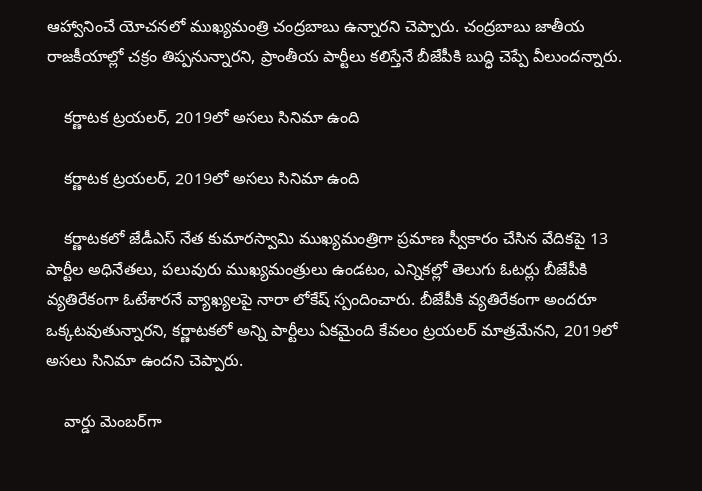ఆహ్వానించే యోచనలో ముఖ్యమంత్రి చంద్రబాబు ఉన్నారని చెప్పారు. చంద్రబాబు జాతీయ రాజకీయాల్లో చక్రం తిప్పనున్నారని, ప్రాంతీయ పార్టీలు కలిస్తేనే బీజేపీకి బుద్ధి చెప్పే వీలుందన్నారు.

    కర్ణాటక ట్రయలర్, 2019లో అసలు సినిమా ఉంది

    కర్ణాటక ట్రయలర్, 2019లో అసలు సినిమా ఉంది

    కర్ణాటకలో జేడీఎస్ నేత కుమారస్వామి ముఖ్యమంత్రిగా ప్రమాణ స్వీకారం చేసిన వేదికపై 13 పార్టీల అధినేతలు, పలువురు ముఖ్యమంత్రులు ఉండటం, ఎన్నికల్లో తెలుగు ఓటర్లు బీజేపీకి వ్యతిరేకంగా ఓటేశారనే వ్యాఖ్యలపై నారా లోకేష్ స్పందించారు. బీజేపీకి వ్యతిరేకంగా అందరూ ఒక్కటవుతున్నారని, కర్ణాటకలో అన్ని పార్టీలు ఏకమైంది కేవలం ట్రయలర్ మాత్రమేనని, 2019లో అసలు సినిమా ఉందని చెప్పారు.

    వార్డు మెంబర్‌గా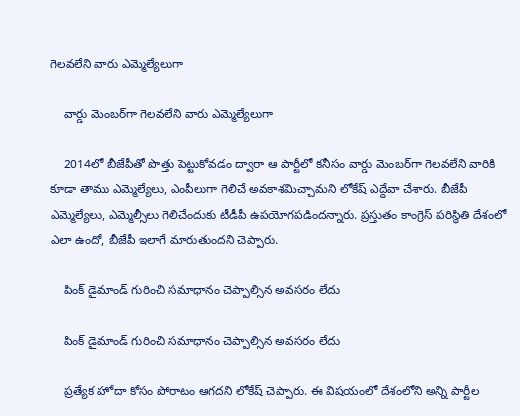గెలవలేని వారు ఎమ్మెల్యేలుగా

    వార్డు మెంబర్‌గా గెలవలేని వారు ఎమ్మెల్యేలుగా

    2014లో బీజేపీతో పొత్తు పెట్టుకోవడం ద్వారా ఆ పార్టీలో కనీసం వార్డు మెంబర్‌గా గెలవలేని వారికి కూడా తాము ఎమ్మెల్యేలు, ఎంపీలుగా గెలిచే అవకాశమిచ్చామని లోకేష్ ఎద్దేవా చేశారు. బీజేపీ ఎమ్మెల్యేలు, ఎమ్మెల్సీలు గెలిచేందుకు టీడీపీ ఉపయోగపడిందన్నారు. ప్రస్తుతం కాంగ్రెస్ పరిస్థితి దేశంలో ఎలా ఉందో, బీజేపీ ఇలాగే మారుతుందని చెప్పారు.

    పింక్ డైమాండ్ గురించి సమాధానం చెప్పాల్సిన అవసరం లేదు

    పింక్ డైమాండ్ గురించి సమాధానం చెప్పాల్సిన అవసరం లేదు

    ప్రత్యేక హోదా కోసం పోరాటం ఆగదని లోకేష్ చెప్పారు. ఈ విషయంలో దేశంలోని అన్ని పార్టీల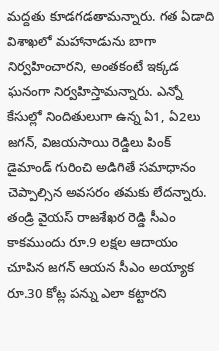మద్దతు కూడగడతామన్నారు. గత ఏడాది విశాఖలో మహానాడును బాగా నిర్వహించారని, అంతకంటే ఇక్కడ ఘనంగా నిర్వహిస్తామన్నారు. ఎన్నో కేసుల్లో నిందితులుగా ఉన్న ఏ1, ఏ2లు జగన్, విజయసాయి రెడ్డిలు పింక్ డైమాండ్ గురించి అడిగితే సమాధానం చెప్పాల్సిన అవసరం తమకు లేదన్నారు. తండ్రి వైయస్ రాజశేఖర రెడ్డి సీఎం కాకముందు రూ.9 లక్షల ఆదాయం చూపిన జగన్ ఆయన సీఎం అయ్యాక రూ.30 కోట్ల పన్ను ఎలా కట్టారని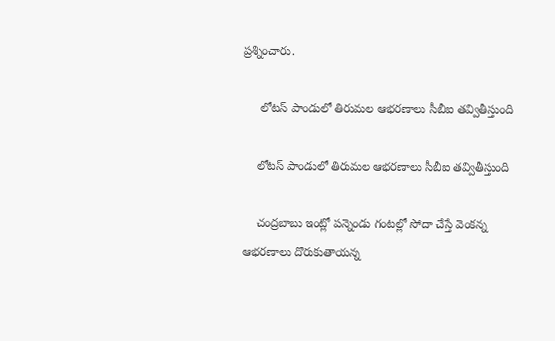ప్రశ్నించారు.

     లోటస్ పాండులో తిరుమల ఆభరణాలు సీబీఐ తవ్వితీస్తుంది

    లోటస్ పాండులో తిరుమల ఆభరణాలు సీబీఐ తవ్వితీస్తుంది

    చంద్రబాబు ఇంట్లో పన్నెండు గంటల్లో సోదా చేస్తే వెంకన్న ఆభరణాలు దొరుకుతాయన్న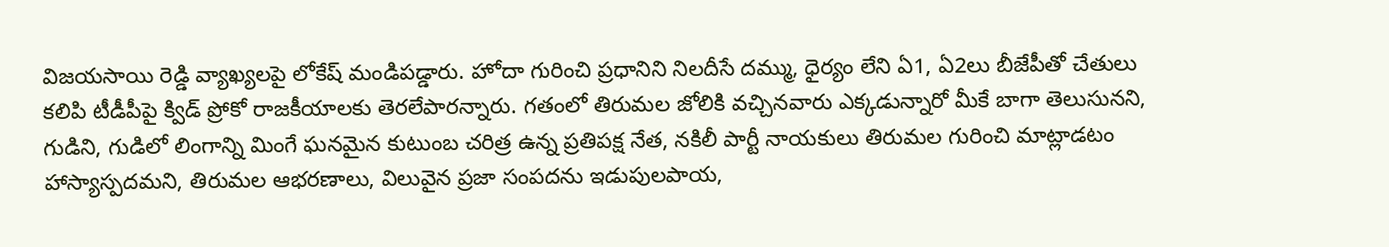విజయసాయి రెడ్డి వ్యాఖ్యలపై లోకేష్ మండిపడ్డారు. హోదా గురించి ప్రధానిని నిలదీసే దమ్ము, ధైర్యం లేని ఏ1, ఏ2లు బీజేపీతో చేతులు కలిపి టీడీపీపై క్విడ్ ప్రోకో రాజకీయాలకు తెరలేపారన్నారు. గతంలో తిరుమల జోలికి వచ్చినవారు ఎక్కడున్నారో మీకే బాగా తెలుసునని, గుడిని, గుడిలో లింగాన్ని మింగే ఘనమైన కుటుంబ చరిత్ర ఉన్న ప్రతిపక్ష నేత, నకిలీ పార్టీ నాయకులు తిరుమల గురించి మాట్లాడటం హాస్యాస్పదమని, తిరుమల ఆభరణాలు, విలువైన ప్రజా సంపదను ఇడుపులపాయ,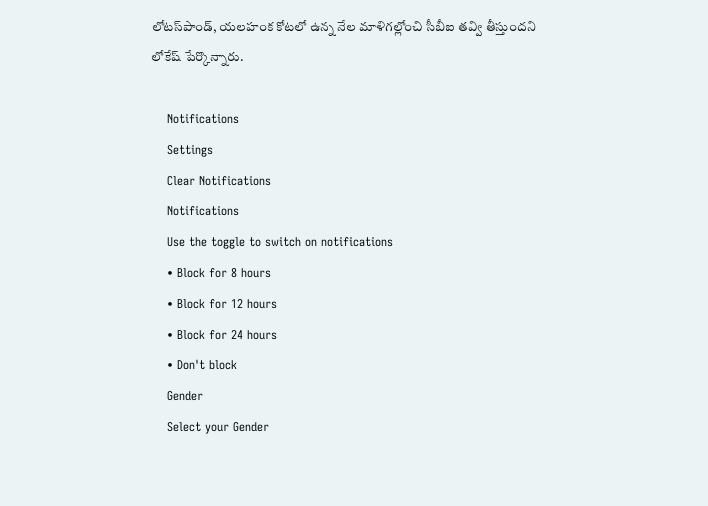లోటస్‌పాండ్‌, యలహంక కోటలో ఉన్న నేల మాళిగల్లోంచి సీబీఐ తవ్వి తీస్తుందని లోకేష్‌ పేర్కొన్నారు.

    Notifications
    Settings
    Clear Notifications
    Notifications
    Use the toggle to switch on notifications
    • Block for 8 hours
    • Block for 12 hours
    • Block for 24 hours
    • Don't block
    Gender
    Select your Gender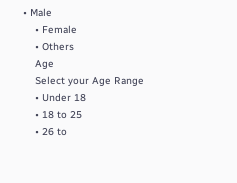• Male
    • Female
    • Others
    Age
    Select your Age Range
    • Under 18
    • 18 to 25
    • 26 to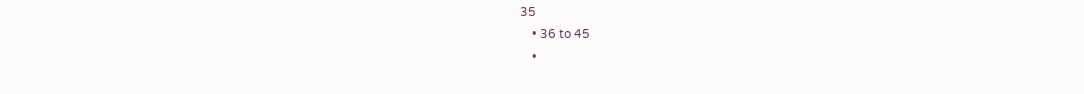35
    • 36 to 45
    •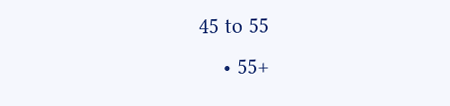45 to 55
    • 55+